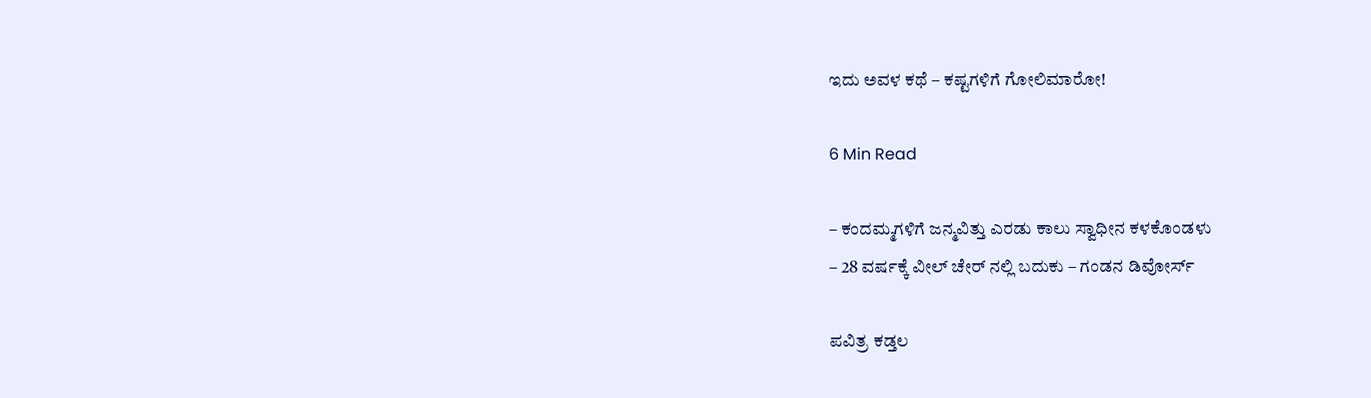ಇದು ಅವಳ ಕಥೆ – ಕಷ್ಟಗಳಿಗೆ ಗೋಲಿಮಾರೋ!

6 Min Read

– ಕಂದಮ್ಮಗಳಿಗೆ ಜನ್ಮವಿತ್ತು ಎರಡು ಕಾಲು ಸ್ವಾಧೀನ ಕಳಕೊಂಡಳು‌
– 28 ವರ್ಷಕ್ಕೆ ವೀಲ್ ಚೇರ್ ನಲ್ಲಿ ಬದುಕು – ಗಂಡನ ಡಿವೋರ್ಸ್

ಪವಿತ್ರ ಕಡ್ತಲ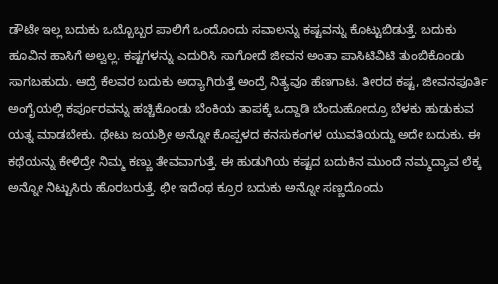ಡೌಟೇ ಇಲ್ಲ ಬದುಕು ಒಬ್ಬೊಬ್ಬರ ಪಾಲಿಗೆ ಒಂದೊಂದು ಸವಾಲನ್ನು ಕಷ್ಟವನ್ನು ಕೊಟ್ಟುಬಿಡುತ್ತೆ. ಬದುಕು ಹೂವಿನ ಹಾಸಿಗೆ ಅಲ್ವಲ್ಲ. ಕಷ್ಟಗಳನ್ನು ಎದುರಿಸಿ ಸಾಗೋದೆ ಜೀವನ ಅಂತಾ ಪಾಸಿಟಿವಿಟಿ ತುಂಬಿಕೊಂಡು ಸಾಗಬಹುದು. ಆದ್ರೆ ಕೆಲವರ ಬದುಕು ಅದ್ಯಾಗಿರುತ್ತೆ ಅಂದ್ರೆ ನಿತ್ಯವೂ ಹೆಣಗಾಟ. ತೀರದ ಕಷ್ಟ, ಜೀವನಪೂರ್ತಿ ಅಂಗೈಯಲ್ಲಿ ಕರ್ಪೂರವನ್ನು ಹಚ್ಚಿಕೊಂಡು ಬೆಂಕಿಯ ತಾಪಕ್ಕೆ ಒದ್ದಾಡಿ ಬೆಂದುಹೋದ್ರೂ ಬೆಳಕು ಹುಡುಕುವ ಯತ್ನ ಮಾಡಬೇಕು. ಥೇಟು ಜಯಶ್ರೀ ಅನ್ನೋ ಕೊಪ್ಪಳದ ಕನಸುಕಂಗಳ ಯುವತಿಯದ್ದು ಅದೇ ಬದುಕು. ಈ ಕಥೆಯನ್ನು ಕೇಳಿದ್ರೇ ನಿಮ್ಮ ಕಣ್ಣು ತೇವವಾಗುತ್ತೆ. ಈ ಹುಡುಗಿಯ ಕಷ್ಟದ ಬದುಕಿನ ಮುಂದೆ ನಮ್ಮದ್ಯಾವ ಲೆಕ್ಕ ಅನ್ನೋ ನಿಟ್ಟುಸಿರು ಹೊರಬರುತ್ತೆ. ಛೀ ಇದೆಂಥ ಕ್ರೂರ ಬದುಕು ಅನ್ನೋ ಸಣ್ಣದೊಂದು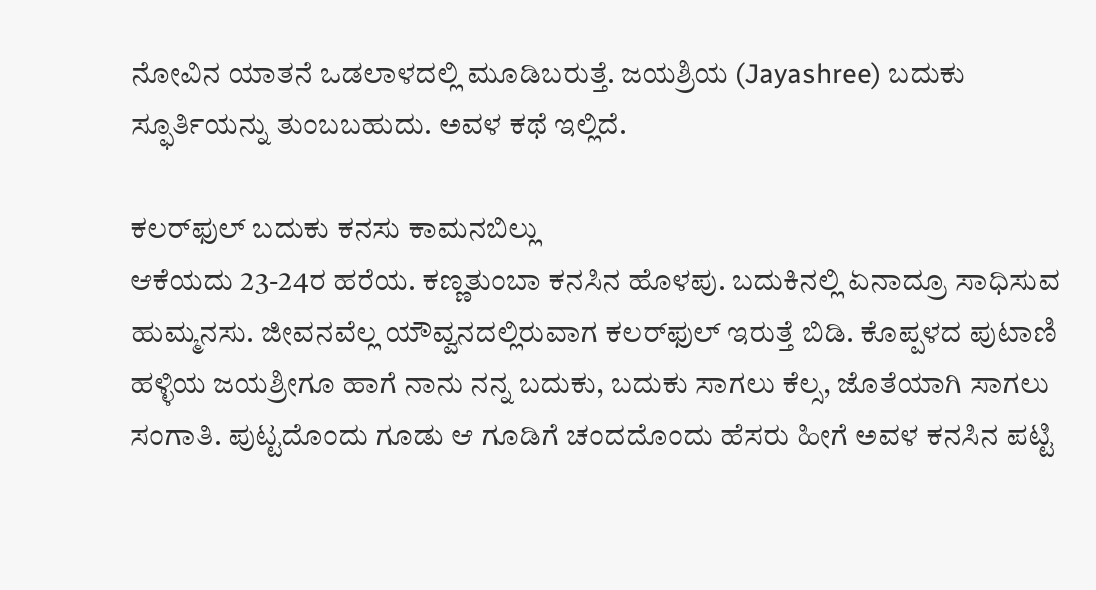ನೋವಿನ ಯಾತನೆ ಒಡಲಾಳದಲ್ಲಿ ಮೂಡಿಬರುತ್ತೆ. ಜಯಶ್ರಿಯ (Jayashree) ಬದುಕು ಸ್ಫೂರ್ತಿಯನ್ನು ತುಂಬಬಹುದು. ಅವಳ ಕಥೆ ಇಲ್ಲಿದೆ.

ಕಲರ್‌ಫುಲ್ ಬದುಕು ಕನಸು ಕಾಮನಬಿಲ್ಲು
ಆಕೆಯದು 23-24ರ ಹರೆಯ. ಕಣ್ಣತುಂಬಾ ಕನಸಿನ ಹೊಳಪು. ಬದುಕಿನಲ್ಲಿ ಏನಾದ್ರೂ ಸಾಧಿಸುವ ಹುಮ್ಮನಸು. ಜೀವನವೆಲ್ಲ ಯೌವ್ವನದಲ್ಲಿರುವಾಗ ಕಲರ್‌ಫುಲ್ ಇರುತ್ತೆ ಬಿಡಿ. ಕೊಪ್ಪಳದ ಪುಟಾಣಿ ಹಳ್ಳಿಯ ಜಯಶ್ರೀಗೂ ಹಾಗೆ ನಾನು ನನ್ನ ಬದುಕು, ಬದುಕು ಸಾಗಲು ಕೆಲ್ಸ, ಜೊತೆಯಾಗಿ ಸಾಗಲು ಸಂಗಾತಿ. ಪುಟ್ಟದೊಂದು ಗೂಡು ಆ ಗೂಡಿಗೆ ಚಂದದೊಂದು ಹೆಸರು ಹೀಗೆ ಅವಳ ಕನಸಿನ ಪಟ್ಟಿ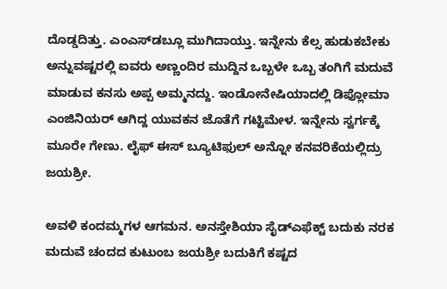ದೊಡ್ಡದಿತ್ತು. ಎಂಎಸ್‌ಡಬ್ಲೂ ಮುಗಿದಾಯ್ತು. ಇನ್ನೇನು ಕೆಲ್ಸ ಹುಡುಕಬೇಕು ಅನ್ನುವಷ್ಟರಲ್ಲಿ ಐವರು ಅಣ್ಣಂದಿರ ಮುದ್ದಿನ ಒಬ್ಬಳೇ ಒಬ್ಬ ತಂಗಿಗೆ ಮದುವೆ ಮಾಡುವ ಕನಸು ಅಪ್ಪ ಅಮ್ಮನದ್ದು. ಇಂಡೋನೇಷಿಯಾದಲ್ಲಿ ಡಿಪ್ಲೋಮಾ ಎಂಜಿನಿಯರ್ ಆಗಿದ್ದ ಯುವಕನ ಜೊತೆಗೆ ಗಟ್ಟಿಮೇಳ. ಇನ್ನೇನು ಸ್ವರ್ಗಕ್ಕೆ ಮೂರೇ ಗೇಣು. ಲೈಫ್ ಈಸ್ ಬ್ಯೂಟಿಫುಲ್ ಅನ್ನೋ ಕನವರಿಕೆಯಲ್ಲಿದ್ರು ಜಯಶ್ರೀ.

ಅವಳಿ ಕಂದಮ್ಮಗಳ ಆಗಮನ. ಅನಸ್ತೇಶಿಯಾ ಸೈಡ್‌ಎಫೆಕ್ಟ್ ಬದುಕು ನರಕ
ಮದುವೆ ಚಂದದ ಕುಟುಂಬ ಜಯಶ್ರೀ ಬದುಕಿಗೆ ಕಷ್ಟದ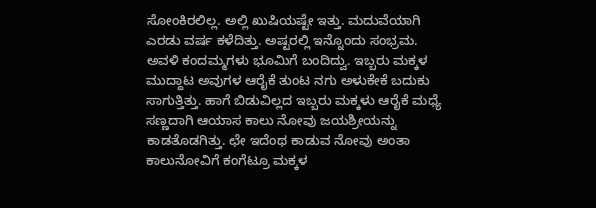ಸೋಂಕಿರಲಿಲ್ಲ. ಅಲ್ಲಿ ಖುಷಿಯಷ್ಟೇ ಇತ್ತು. ಮದುವೆಯಾಗಿ ಎರಡು ವರ್ಷ ಕಳೆದಿತ್ತು. ಅಷ್ಟರಲ್ಲಿ ಇನ್ನೊಂದು ಸಂಭ್ರಮ. ಅವಳಿ ಕಂದಮ್ಮಗಳು ಭೂಮಿಗೆ ಬಂದಿದ್ವು. ಇಬ್ಬರು ಮಕ್ಕಳ ಮುದ್ದಾಟ ಅವುಗಳ ಆರೈಕೆ ತುಂಟ ನಗು ಅಳುಕೇಕೆ ಬದುಕು ಸಾಗುತ್ತಿತ್ತು. ಹಾಗೆ ಬಿಡುವಿಲ್ಲದ ಇಬ್ಬರು ಮಕ್ಕಳು ಆರೈಕೆ ಮಧ್ಯೆ ಸಣ್ಣದಾಗಿ ಆಯಾಸ ಕಾಲು ನೋವು ಜಯಶ್ರೀಯನ್ನು ಕಾಡತೊಡಗಿತ್ತು. ಛೇ ಇದೆಂಥ ಕಾಡುವ ನೋವು ಅಂತಾ ಕಾಲುನೋವಿಗೆ ಕಂಗೆಟ್ರೂ ಮಕ್ಕಳ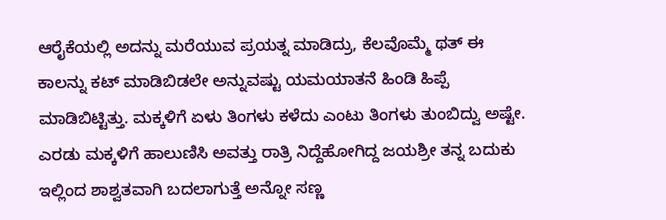ಆರೈಕೆಯಲ್ಲಿ ಅದನ್ನು ಮರೆಯುವ ಪ್ರಯತ್ನ ಮಾಡಿದ್ರು, ಕೆಲವೊಮ್ಮೆ ಥತ್ ಈ ಕಾಲನ್ನು ಕಟ್ ಮಾಡಿಬಿಡಲೇ ಅನ್ನುವಷ್ಟು ಯಮಯಾತನೆ ಹಿಂಡಿ ಹಿಪ್ಪೆ ಮಾಡಿಬಿಟ್ಟಿತ್ತು. ಮಕ್ಕಳಿಗೆ ಏಳು ತಿಂಗಳು ಕಳೆದು ಎಂಟು ತಿಂಗಳು ತುಂಬಿದ್ವು ಅಷ್ಟೇ. ಎರಡು ಮಕ್ಕಳಿಗೆ ಹಾಲುಣಿಸಿ ಅವತ್ತು ರಾತ್ರಿ ನಿದ್ದೆಹೋಗಿದ್ದ ಜಯಶ್ರೀ ತನ್ನ ಬದುಕು ಇಲ್ಲಿಂದ ಶಾಶ್ವತವಾಗಿ ಬದಲಾಗುತ್ತೆ ಅನ್ನೋ ಸಣ್ಣ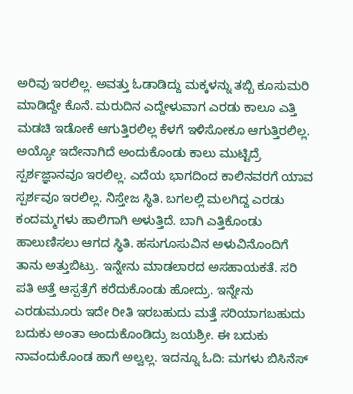ಅರಿವು ಇರಲಿಲ್ಲ. ಅವತ್ತು ಓಡಾಡಿದ್ದು ಮಕ್ಕಳನ್ನು ತಬ್ಬಿ ಕೂಸುಮರಿ ಮಾಡಿದ್ದೇ ಕೊನೆ. ಮರುದಿನ ಎದ್ದೇಳುವಾಗ ಎರಡು ಕಾಲೂ ಎತ್ತಿ ಮಡಚಿ ಇಡೋಕೆ ಆಗುತ್ತಿರಲಿಲ್ಲ ಕೆಳಗೆ ಇಳಿಸೋಕೂ ಆಗುತ್ತಿರಲಿಲ್ಲ. ಅಯ್ಯೋ ಇದೇನಾಗಿದೆ ಅಂದುಕೊಂಡು ಕಾಲು ಮುಟ್ಟಿದ್ರೆ ಸ್ಪರ್ಶಜ್ಞಾನವೂ ಇರಲಿಲ್ಲ. ಎದೆಯ ಭಾಗದಿಂದ ಕಾಲಿನವರಗೆ ಯಾವ ಸ್ಪರ್ಶವೂ ಇರಲಿಲ್ಲ. ನಿಸ್ತೇಜ ಸ್ಥಿತಿ. ಬಗಲಲ್ಲಿ ಮಲಗಿದ್ದ ಎರಡು ಕಂದಮ್ಮಗಳು ಹಾಲಿಗಾಗಿ ಅಳುತ್ತಿದೆ. ಬಾಗಿ ಎತ್ತಿಕೊಂಡು ಹಾಲುಣಿಸಲು ಆಗದ ಸ್ಥಿತಿ. ಹಸುಗೂಸುವಿನ ಅಳುವಿನೊಂದಿಗೆ ತಾನು ಅತ್ತುಬಿಟ್ರು. ಇನ್ನೇನು ಮಾಡಲಾರದ ಅಸಹಾಯಕತೆ. ಸರಿ ಪತಿ ಅತ್ತೆ ಆಸ್ಪತ್ರೆಗೆ ಕರೆದುಕೊಂಡು ಹೋದ್ರು. ಇನ್ನೇನು ಎರಡುಮೂರು ಇದೇ ರೀತಿ ಇರಬಹುದು ಮತ್ತೆ ಸರಿಯಾಗಬಹುದು ಬದುಕು ಅಂತಾ ಅಂದುಕೊಂಡಿದ್ರು ಜಯಶ್ರೀ. ಈ ಬದುಕು ನಾವಂದುಕೊಂಡ ಹಾಗೆ ಅಲ್ವಲ್ಲ. ಇದನ್ನೂ ಓದಿ: ಮಗಳು ಬಿಸಿನೆಸ್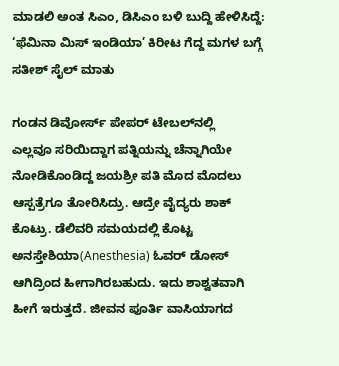ಮಾಡಲಿ ಅಂತ ಸಿಎಂ, ಡಿಸಿಎಂ ಬಳಿ ಬುದ್ದಿ ಹೇಳಿಸಿದ್ದೆ: ‘ಫೆಮಿನಾ ಮಿಸ್‌ ಇಂಡಿಯಾ’ ಕಿರೀಟ ಗೆದ್ದ ಮಗಳ ಬಗ್ಗೆ ಸತೀಶ್‌ ಸೈಲ್‌ ಮಾತು

ಗಂಡನ ಡಿವೋರ್ಸ್ ಪೇಪರ್ ಟೇಬಲ್‌ನಲ್ಲಿ
ಎಲ್ಲವೂ ಸರಿಯಿದ್ದಾಗ ಪತ್ನಿಯನ್ನು ಚೆನ್ನಾಗಿಯೇ ನೋಡಿಕೊಂಡಿದ್ದ ಜಯಶ್ರೀ ಪತಿ ಮೊದ ಮೊದಲು ಆಸ್ಪತ್ರೆಗೂ ತೋರಿಸಿದ್ರು. ಆದ್ರೇ ವೈದ್ಯರು ಶಾಕ್ ಕೊಟ್ರು. ಡೆಲಿವರಿ ಸಮಯದಲ್ಲಿ ಕೊಟ್ಟ ಅನಸ್ತೇಶಿಯಾ(Anesthesia) ಓವರ್ ಡೋಸ್ ಆಗಿದ್ರಿಂದ ಹೀಗಾಗಿರಬಹುದು. ಇದು ಶಾಶ್ವತವಾಗಿ ಹೀಗೆ ಇರುತ್ತದೆ. ಜೀವನ ಪೂರ್ತಿ ವಾಸಿಯಾಗದ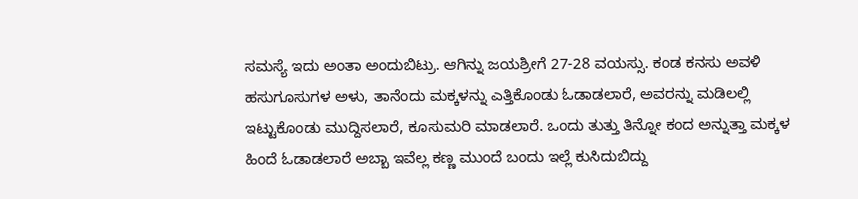ಸಮಸ್ಯೆ ಇದು ಅಂತಾ ಅಂದುಬಿಟ್ರು. ಆಗಿನ್ನು ಜಯಶ್ರೀಗೆ 27-28 ವಯಸ್ಸು. ಕಂಡ ಕನಸು ಅವಳಿ ಹಸುಗೂಸುಗಳ ಅಳು, ತಾನೆಂದು ಮಕ್ಕಳನ್ನು ಎತ್ತಿಕೊಂಡು ಓಡಾಡಲಾರೆ, ಅವರನ್ನು ಮಡಿಲಲ್ಲಿ ಇಟ್ಟುಕೊಂಡು ಮುದ್ದಿಸಲಾರೆ, ಕೂಸುಮರಿ ಮಾಡಲಾರೆ. ಒಂದು ತುತ್ತು ತಿನ್ನೋ ಕಂದ ಅನ್ನುತ್ತಾ ಮಕ್ಕಳ ಹಿಂದೆ ಓಡಾಡಲಾರೆ ಅಬ್ಬಾ ಇವೆಲ್ಲ ಕಣ್ಣ ಮುಂದೆ ಬಂದು ಇಲ್ಲೆ ಕುಸಿದುಬಿದ್ದು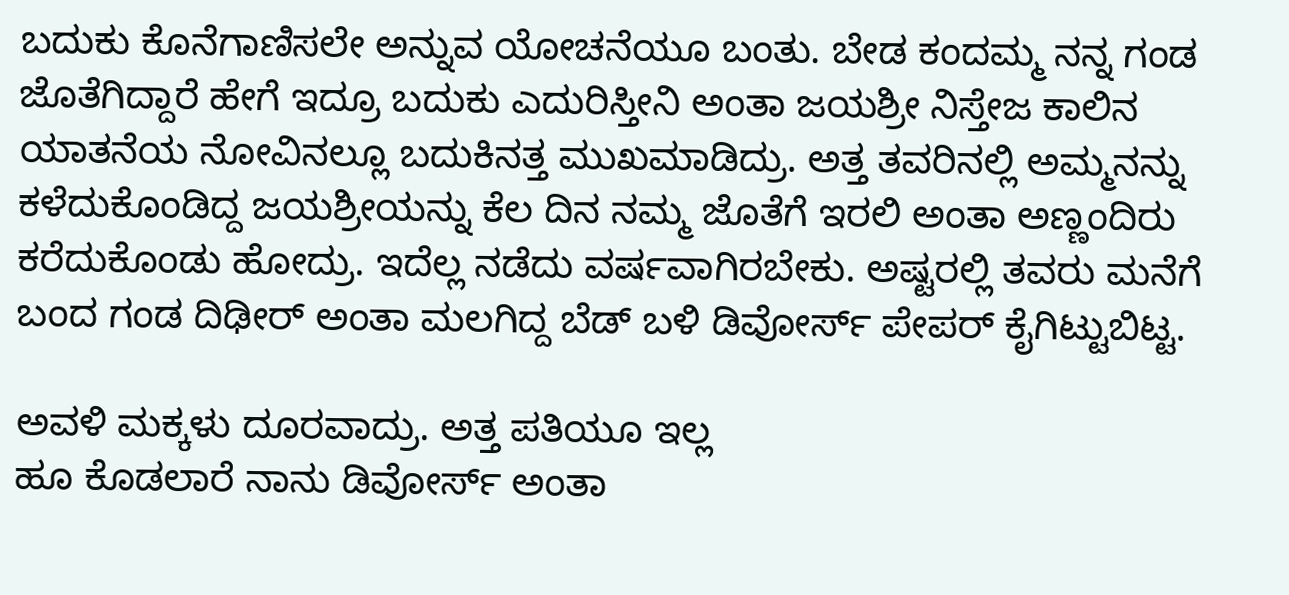ಬದುಕು ಕೊನೆಗಾಣಿಸಲೇ ಅನ್ನುವ ಯೋಚನೆಯೂ ಬಂತು. ಬೇಡ ಕಂದಮ್ಮ ನನ್ನ ಗಂಡ ಜೊತೆಗಿದ್ದಾರೆ ಹೇಗೆ ಇದ್ರೂ ಬದುಕು ಎದುರಿಸ್ತೀನಿ ಅಂತಾ ಜಯಶ್ರೀ ನಿಸ್ತೇಜ ಕಾಲಿನ ಯಾತನೆಯ ನೋವಿನಲ್ಲೂ ಬದುಕಿನತ್ತ ಮುಖಮಾಡಿದ್ರು. ಅತ್ತ ತವರಿನಲ್ಲಿ ಅಮ್ಮನನ್ನು ಕಳೆದುಕೊಂಡಿದ್ದ ಜಯಶ್ರೀಯನ್ನು ಕೆಲ ದಿನ ನಮ್ಮ ಜೊತೆಗೆ ಇರಲಿ ಅಂತಾ ಅಣ್ಣಂದಿರು ಕರೆದುಕೊಂಡು ಹೋದ್ರು. ಇದೆಲ್ಲ ನಡೆದು ವರ್ಷವಾಗಿರಬೇಕು. ಅಷ್ಟರಲ್ಲಿ ತವರು ಮನೆಗೆ ಬಂದ ಗಂಡ ದಿಢೀರ್ ಅಂತಾ ಮಲಗಿದ್ದ ಬೆಡ್ ಬಳಿ ಡಿವೋರ್ಸ್ ಪೇಪರ್ ಕೈಗಿಟ್ಟುಬಿಟ್ಟ.

ಅವಳಿ ಮಕ್ಕಳು ದೂರವಾದ್ರು. ಅತ್ತ ಪತಿಯೂ ಇಲ್ಲ
ಹೂ ಕೊಡಲಾರೆ ನಾನು ಡಿವೋರ್ಸ್ ಅಂತಾ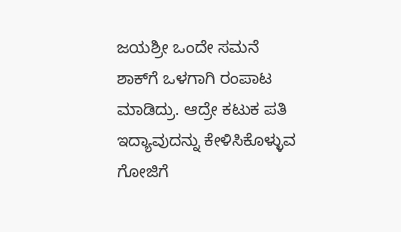ಜಯಶ್ರೀ ಒಂದೇ ಸಮನೆ ಶಾಕ್‌ಗೆ ಒಳಗಾಗಿ ರಂಪಾಟ ಮಾಡಿದ್ರು. ಆದ್ರೇ ಕಟುಕ ಪತಿ ಇದ್ಯಾವುದನ್ನು ಕೇಳಿಸಿಕೊಳ್ಳುವ ಗೋಜಿಗೆ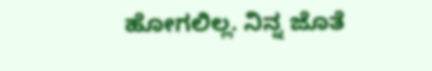ಹೋಗಲಿಲ್ಲ. ನಿನ್ನ ಜೊತೆ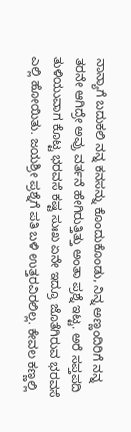ನಾನ್ಯಾಗೆ ಬದುಕಲಿ ನನ್ನ ಕನಸನ್ನು ಕೊಂದುಕೊಂಡು, ನಿನ್ನ ಅಣ್ಣಂದಿರಿಗೆ ನನ್ನ ತರನೇ ಆಗಿದ್ರೇ ಅವ್ರು ವರ್ತನೆ ಹೇಗಿರುತ್ತಿತ್ತು ಅಂತಾ ಪ್ರಶ್ನೆ ಇಟ್ಟ. ಅರೆ ಸಪ್ತಪದಿ ತುಳಿಯುವಾಗ ಕೊಟ್ಟ ಭರವಸೆ ಕಷ್ಟ ಸುಃಖ ಏನೇ ಇದ್ರೂ ಜೊತೆಗಿರುವ ಭರವಸೆ ಎಲ್ಲಿ ಹೋಯಿತು. ಜಯಶ್ರೀ ಪ್ರಶ್ನೆಗೆ ಪತಿ ಬಳಿ ಉತ್ತರವಿರಲಿಲ್ಲ. ಕೇವಲ ಕಣ್ಣಲ್ಲಿ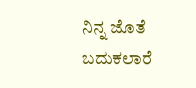ನಿನ್ನ ಜೊತೆ ಬದುಕಲಾರೆ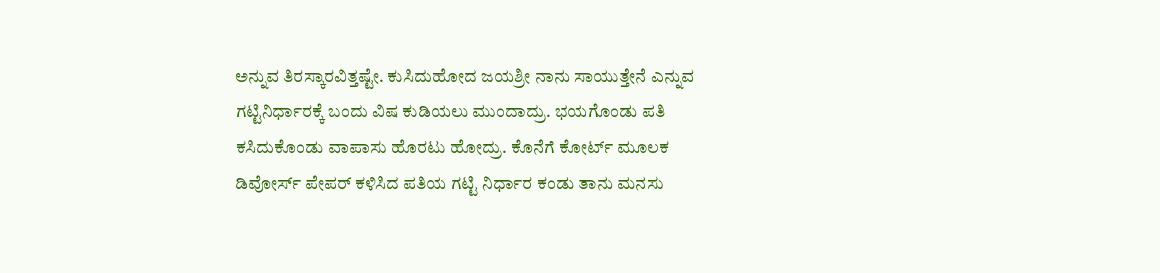ಅನ್ನುವ ತಿರಸ್ಕಾರವಿತ್ತಷ್ಟೇ. ಕುಸಿದುಹೋದ ಜಯಶ್ರೀ ನಾನು ಸಾಯುತ್ತೇನೆ ಎನ್ನುವ ಗಟ್ಟಿನಿರ್ಧಾರಕ್ಕೆ ಬಂದು ವಿಷ ಕುಡಿಯಲು ಮುಂದಾದ್ರು. ಭಯಗೊಂಡು ಪತಿ ಕಸಿದುಕೊಂಡು ವಾಪಾಸು ಹೊರಟು ಹೋದ್ರು. ಕೊನೆಗೆ ಕೋರ್ಟ್ ಮೂಲಕ ಡಿವೋರ್ಸ್ ಪೇಪರ್ ಕಳಿಸಿದ ಪತಿಯ ಗಟ್ಟಿ ನಿರ್ಧಾರ ಕಂಡು ತಾನು ಮನಸು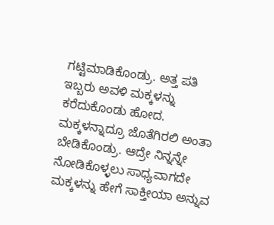ಗಟ್ಟಿಮಾಡಿಕೊಂಡ್ರು. ಅತ್ತ ಪತಿ ಇಬ್ಬರು ಅವಳಿ ಮಕ್ಕಳನ್ನು ಕರೆದುಕೊಂಡು ಹೋದ. ಮಕ್ಕಳನ್ನಾದ್ರೂ ಜೊತೆಗಿರಲಿ ಅಂತಾ ಬೇಡಿಕೊಂಡ್ರು. ಆದ್ರೇ ನಿನ್ನನ್ನೇ ನೋಡಿಕೊಳ್ಳಲು ಸಾಧ್ಯವಾಗದೇ ಮಕ್ಕಳನ್ನು ಹೇಗೆ ಸಾಕ್ತೀಯಾ ಅನ್ನುವ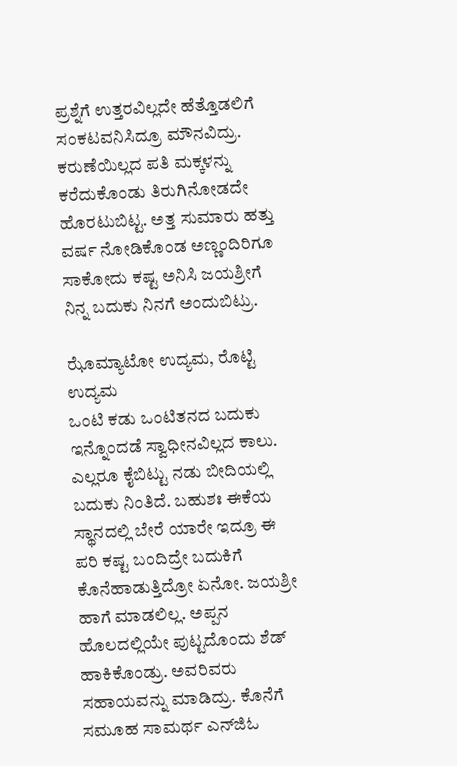ಪ್ರಶ್ನೆಗೆ ಉತ್ತರವಿಲ್ಲದೇ ಹೆತ್ತೊಡಲಿಗೆ ಸಂಕಟವನಿಸಿದ್ರೂ ಮೌನವಿದ್ರು. ಕರುಣೆಯಿಲ್ಲದ ಪತಿ ಮಕ್ಕಳನ್ನು ಕರೆದುಕೊಂಡು ತಿರುಗಿನೋಡದೇ ಹೊರಟುಬಿಟ್ಟ. ಅತ್ತ ಸುಮಾರು ಹತ್ತು ವರ್ಷ ನೋಡಿಕೊಂಡ ಅಣ್ಣಂದಿರಿಗೂ ಸಾಕೋದು ಕಷ್ಟ ಅನಿಸಿ ಜಯಶ್ರೀಗೆ ನಿನ್ನ ಬದುಕು ನಿನಗೆ ಅಂದುಬಿಟ್ರು.

ಝೊಮ್ಯಾಟೋ ಉದ್ಯಮ, ರೊಟ್ಟಿ ಉದ್ಯಮ
ಒಂಟಿ ಕಡು ಒಂಟಿತನದ ಬದುಕು ಇನ್ನೊಂದಡೆ ಸ್ವಾಧೀನವಿಲ್ಲದ ಕಾಲು. ಎಲ್ಲರೂ ಕೈಬಿಟ್ಟು ನಡು ಬೀದಿಯಲ್ಲಿ ಬದುಕು ನಿಂತಿದೆ. ಬಹುಶಃ ಈಕೆಯ ಸ್ಥಾನದಲ್ಲಿ ಬೇರೆ ಯಾರೇ ಇದ್ರೂ ಈ ಪರಿ ಕಷ್ಟ ಬಂದಿದ್ರೇ ಬದುಕಿಗೆ ಕೊನೆಹಾಡುತ್ತಿದ್ರೋ ಏನೋ. ಜಯಶ್ರೀ ಹಾಗೆ ಮಾಡಲಿಲ್ಲ. ಅಪ್ಪನ ಹೊಲದಲ್ಲಿಯೇ ಪುಟ್ಟದೊಂದು ಶೆಡ್ ಹಾಕಿಕೊಂಡ್ರು. ಅವರಿವರು ಸಹಾಯವನ್ನು ಮಾಡಿದ್ರು. ಕೊನೆಗೆ ಸಮೂಹ ಸಾಮರ್ಥ ಎನ್‌ಜಿಓ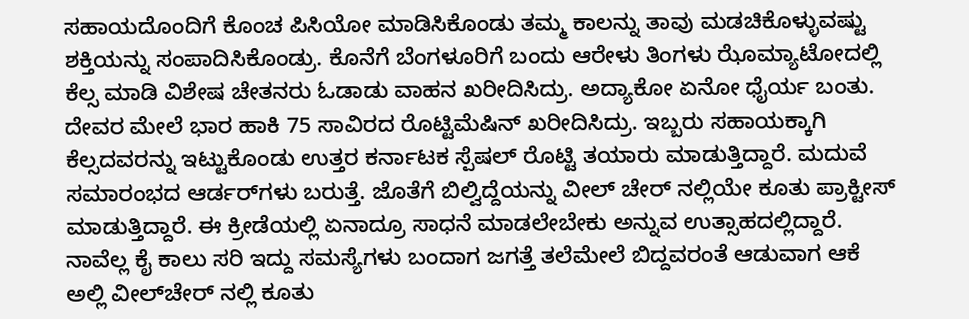ಸಹಾಯದೊಂದಿಗೆ ಕೊಂಚ ಪಿಸಿಯೋ ಮಾಡಿಸಿಕೊಂಡು ತಮ್ಮ ಕಾಲನ್ನು ತಾವು ಮಡಚಿಕೊಳ್ಳುವಷ್ಟು ಶಕ್ತಿಯನ್ನು ಸಂಪಾದಿಸಿಕೊಂಡ್ರು. ಕೊನೆಗೆ ಬೆಂಗಳೂರಿಗೆ ಬಂದು ಆರೇಳು ತಿಂಗಳು ಝೊಮ್ಯಾಟೋದಲ್ಲಿ ಕೆಲ್ಸ ಮಾಡಿ ವಿಶೇಷ ಚೇತನರು ಓಡಾಡು ವಾಹನ ಖರೀದಿಸಿದ್ರು. ಅದ್ಯಾಕೋ ಏನೋ ಧೈರ್ಯ ಬಂತು. ದೇವರ ಮೇಲೆ ಭಾರ ಹಾಕಿ 75 ಸಾವಿರದ ರೊಟ್ಟಿಮೆಷಿನ್ ಖರೀದಿಸಿದ್ರು. ಇಬ್ಬರು ಸಹಾಯಕ್ಕಾಗಿ ಕೆಲ್ಸದವರನ್ನು ಇಟ್ಟುಕೊಂಡು ಉತ್ತರ ಕರ್ನಾಟಕ ಸ್ಪೆಷಲ್ ರೊಟ್ಟಿ ತಯಾರು ಮಾಡುತ್ತಿದ್ದಾರೆ. ಮದುವೆ ಸಮಾರಂಭದ ಆರ್ಡರ್‌ಗಳು ಬರುತ್ತೆ. ಜೊತೆಗೆ ಬಿಲ್ವಿದ್ದೆಯನ್ನು ವೀಲ್ ಚೇರ್ ನಲ್ಲಿಯೇ ಕೂತು ಪ್ರಾಕ್ಟೀಸ್ ಮಾಡುತ್ತಿದ್ದಾರೆ. ಈ ಕ್ರೀಡೆಯಲ್ಲಿ ಏನಾದ್ರೂ ಸಾಧನೆ ಮಾಡಲೇಬೇಕು ಅನ್ನುವ ಉತ್ಸಾಹದಲ್ಲಿದ್ದಾರೆ. ನಾವೆಲ್ಲ ಕೈ ಕಾಲು ಸರಿ ಇದ್ದು ಸಮಸ್ಯೆಗಳು ಬಂದಾಗ ಜಗತ್ತೆ ತಲೆಮೇಲೆ ಬಿದ್ದವರಂತೆ ಆಡುವಾಗ ಆಕೆ ಅಲ್ಲಿ ವೀಲ್‌ಚೇರ್ ನಲ್ಲಿ ಕೂತು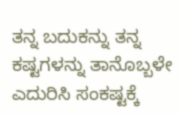ತನ್ನ ಬದುಕನ್ನು ತನ್ನ ಕಷ್ಟಗಳನ್ನು ತಾನೊಬ್ಬಳೇ ಎದುರಿಸಿ ಸಂಕಷ್ಟಕ್ಕೆ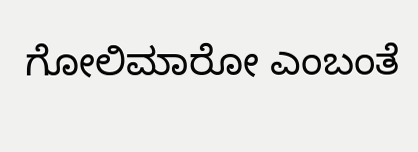ಗೋಲಿಮಾರೋ ಎಂಬಂತೆ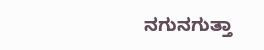ನಗುನಗುತ್ತಾ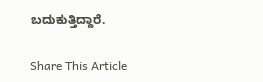ಬದುಕುತ್ತಿದ್ದಾರೆ.

Share This Article